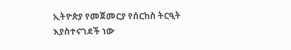ኢትዮጵያ የመጀመርያ የሰርከስ ትርዒት እያስተናገደች ነው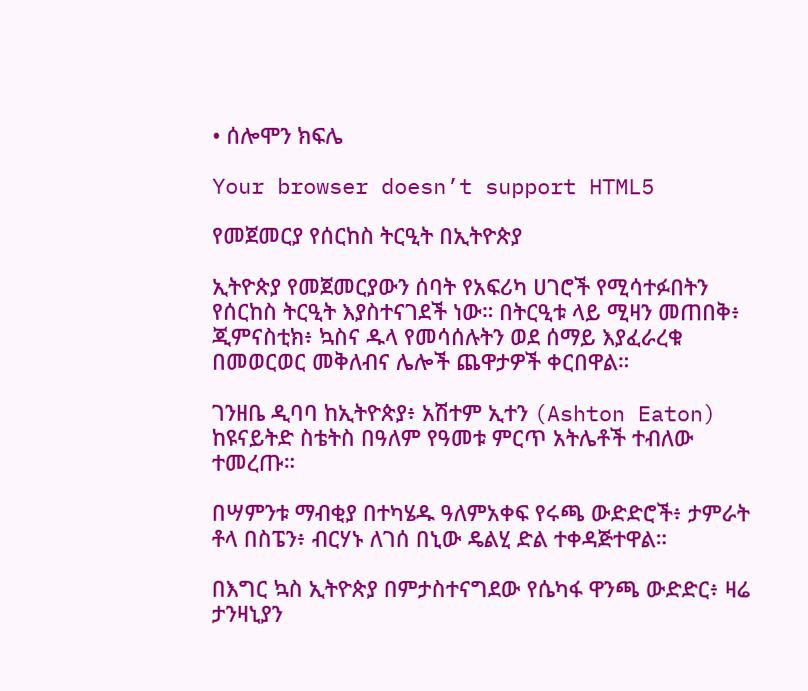• ሰሎሞን ክፍሌ

Your browser doesn’t support HTML5

የመጀመርያ የሰርከስ ትርዒት በኢትዮጵያ

ኢትዮጵያ የመጀመርያውን ሰባት የአፍሪካ ሀገሮች የሚሳተፉበትን የሰርከስ ትርዒት እያስተናገደች ነው። በትርዒቱ ላይ ሚዛን መጠበቅ፥ ጂምናስቲክ፥ ኳስና ዱላ የመሳሰሉትን ወደ ሰማይ እያፈራረቁ በመወርወር መቅለብና ሌሎች ጨዋታዎች ቀርበዋል።

ገንዘቤ ዲባባ ከኢትዮጵያ፥ አሽተም ኢተን (Ashton Eaton) ከዩናይትድ ስቴትስ በዓለም የዓመቱ ምርጥ አትሌቶች ተብለው ተመረጡ።

በሣምንቱ ማብቂያ በተካሄዱ ዓለምአቀፍ የሩጫ ውድድሮች፥ ታምራት ቶላ በስፔን፥ ብርሃኑ ለገሰ በኒው ዴልሂ ድል ተቀዳጅተዋል።

በእግር ኳስ ኢትዮጵያ በምታስተናግደው የሴካፋ ዋንጫ ውድድር፥ ዛሬ ታንዛኒያን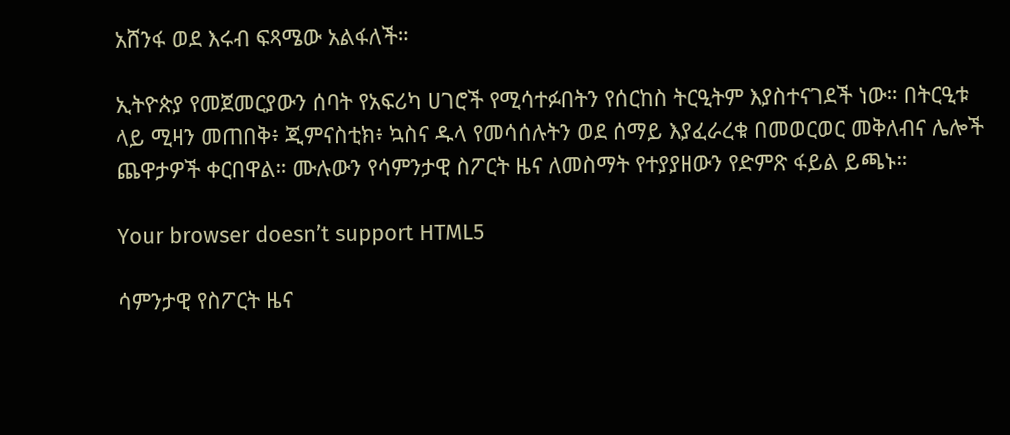አሸንፋ ወደ እሩብ ፍጻሜው አልፋለች።

ኢትዮጵያ የመጀመርያውን ሰባት የአፍሪካ ሀገሮች የሚሳተፉበትን የሰርከስ ትርዒትም እያስተናገደች ነው። በትርዒቱ ላይ ሚዛን መጠበቅ፥ ጂምናስቲክ፥ ኳስና ዱላ የመሳሰሉትን ወደ ሰማይ እያፈራረቁ በመወርወር መቅለብና ሌሎች ጨዋታዎች ቀርበዋል። ሙሉውን የሳምንታዊ ስፖርት ዜና ለመስማት የተያያዘውን የድምጽ ፋይል ይጫኑ።

Your browser doesn’t support HTML5

ሳምንታዊ የስፖርት ዜና